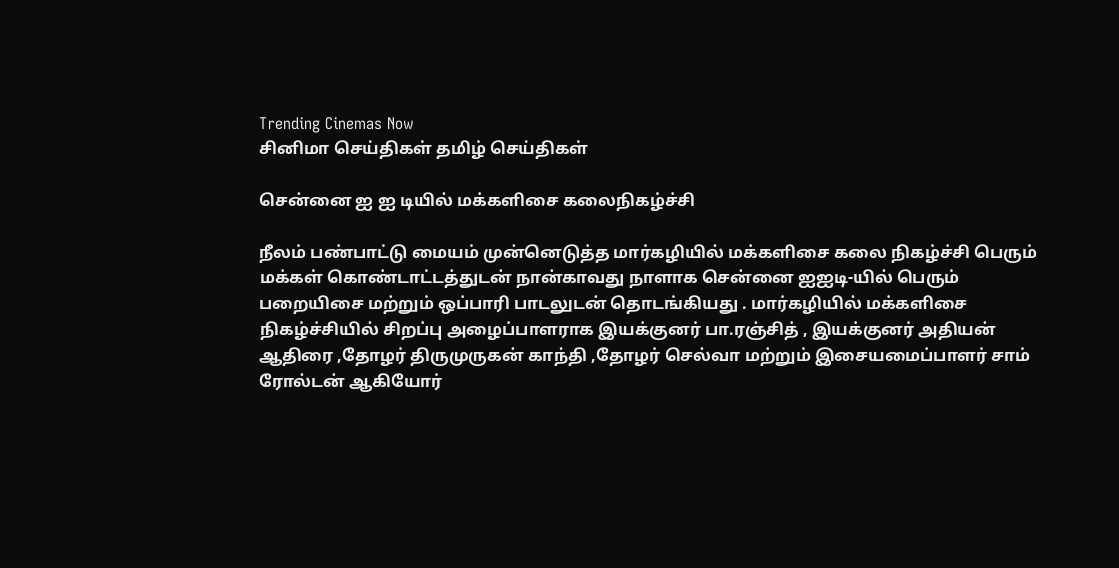Trending Cinemas Now
சினிமா செய்திகள் தமிழ் செய்திகள்

சென்னை ஐ ஐ டியில் மக்களிசை கலைநிகழ்ச்சி

நீலம் பண்பாட்டு மையம் முன்னெடுத்த மார்கழியில் மக்களிசை கலை நிகழ்ச்சி பெரும் மக்கள் கொண்டாட்டத்துடன் நான்காவது நாளாக சென்னை ஐஐடி-யில் பெரும் பறையிசை மற்றும் ஒப்பாரி பாடலுடன் தொடங்கியது . மார்கழியில் மக்களிசை நிகழ்ச்சியில் சிறப்பு அழைப்பாளராக இயக்குனர் பா.ரஞ்சித் , இயக்குனர் அதியன் ஆதிரை ,தோழர் திருமுருகன் காந்தி ,தோழர் செல்வா மற்றும் இசையமைப்பாளர் சாம் ரோல்டன் ஆகியோர்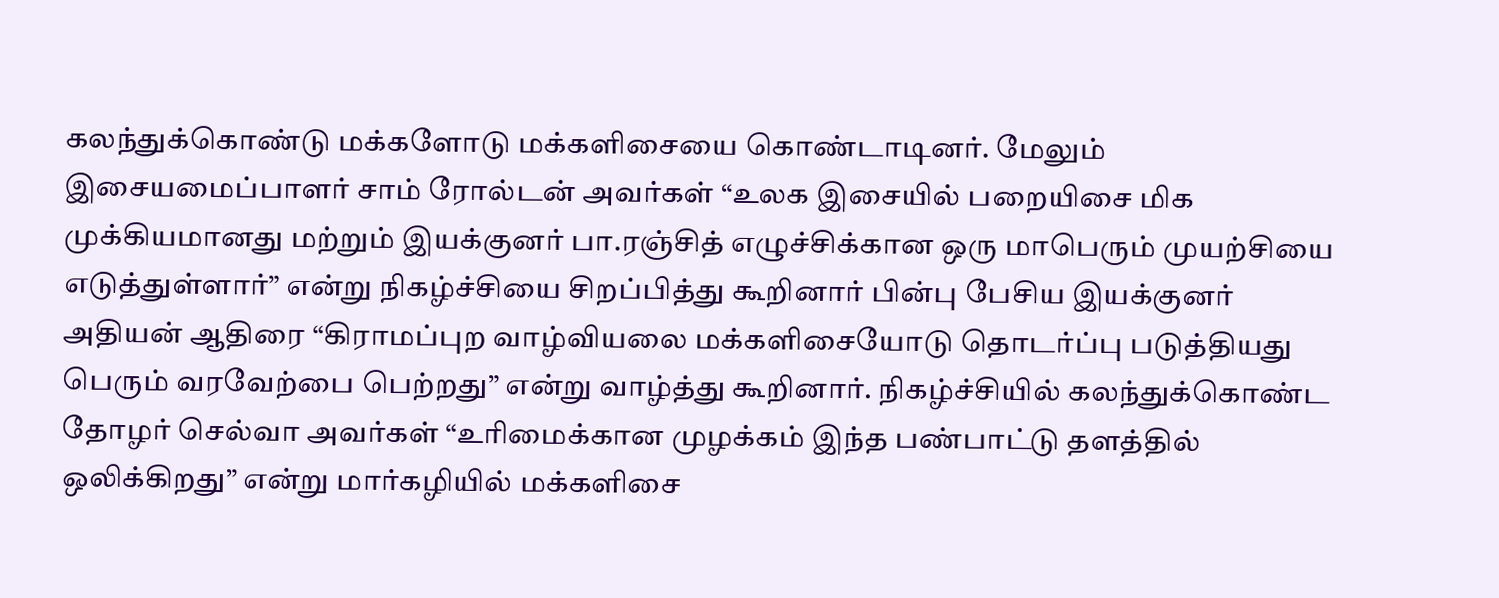கலந்துக்கொண்டு மக்களோடு மக்களிசையை கொண்டாடினர். மேலும் இசையமைப்பாளர் சாம் ரோல்டன் அவர்கள் “உலக இசையில் பறையிசை மிக முக்கியமானது மற்றும் இயக்குனர் பா.ரஞ்சித் எழுச்சிக்கான ஒரு மாபெரும் முயற்சியை எடுத்துள்ளார்” என்று நிகழ்ச்சியை சிறப்பித்து கூறினார் பின்பு பேசிய இயக்குனர் அதியன் ஆதிரை “கிராமப்புற வாழ்வியலை மக்களிசையோடு தொடர்ப்பு படுத்தியது பெரும் வரவேற்பை பெற்றது” என்று வாழ்த்து கூறினார். நிகழ்ச்சியில் கலந்துக்கொண்ட தோழர் செல்வா அவர்கள் “உரிமைக்கான முழக்கம் இந்த பண்பாட்டு தளத்தில் ஒலிக்கிறது” என்று மார்கழியில் மக்களிசை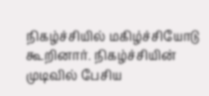நிகழ்ச்சியில் மகிழ்ச்சியோடு கூறினார். நிகழ்ச்சியின் முடிவில் பேசிய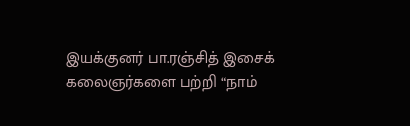இயக்குனர் பா.ரஞ்சித் இசைக் கலைஞர்களை பற்றி “நாம்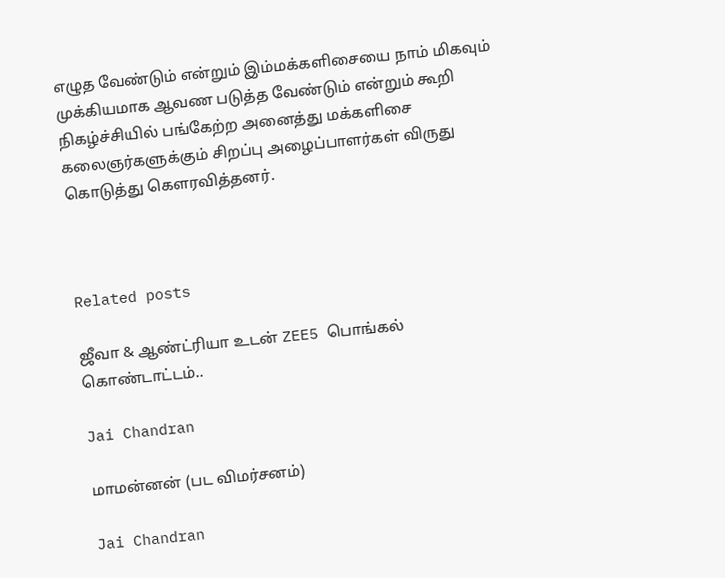எழுத வேண்டும் என்றும் இம்மக்களிசையை நாம் மிகவும் முக்கியமாக ஆவண படுத்த வேண்டும் என்றும் கூறி நிகழ்ச்சியில் பங்கேற்ற அனைத்து மக்களிசை கலைஞர்களுக்கும் சிறப்பு அழைப்பாளர்கள் விருது கொடுத்து கௌரவித்தனர்.



Related posts

ஜீவா & ஆண்ட்ரியா உடன் ZEE5 பொங்கல் கொண்டாட்டம்..

Jai Chandran

மாமன்னன் (பட விமர்சனம்)

Jai Chandran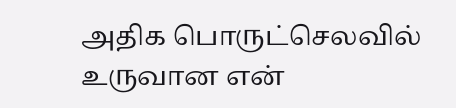அதிக பொருட்செலவில் உருவான என்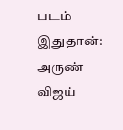படம் இதுதான்: அருண் விஜய்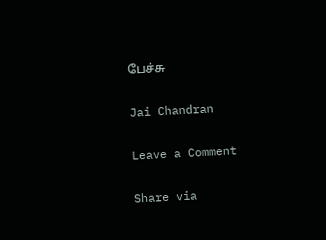பேச்சு

Jai Chandran

Leave a Comment

Share via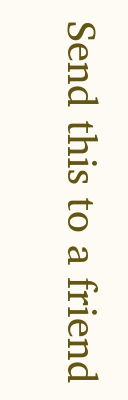Send this to a friend